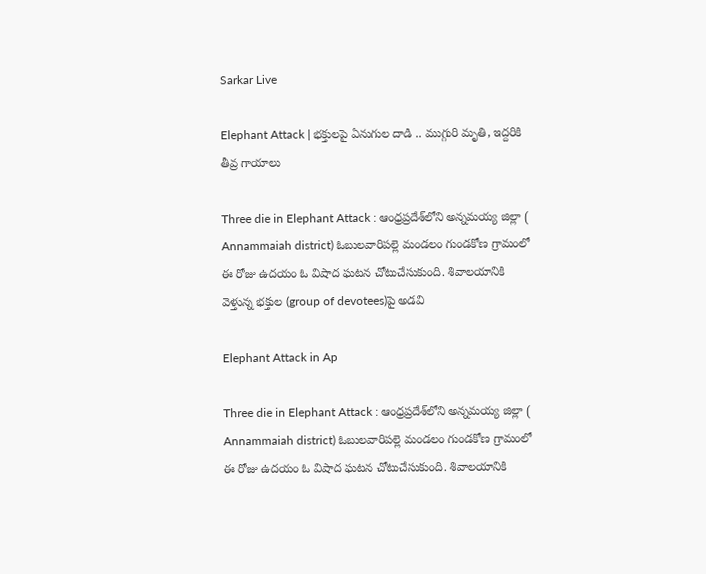Sarkar Live

Elephant Attack | భక్తులపై ఏనుగుల దాడి .. ముగ్గురి మృతి, ఇద్దరికి తీవ్ర గాయాలు

Three die in Elephant Attack : ఆంధ్ర‌ప్ర‌దేశ్‌లోని అన్న‌మ‌య్య జిల్లా ( Annammaiah district) ఓబుల‌వారిప‌ల్లె మండ‌లం గుండ‌కోణ గ్రామంలో ఈ రోజు ఉద‌యం ఓ విషాద ఘ‌ట‌న చోటుచేసుకుంది. శివాల‌యానికి వెళ్తున్న భ‌క్తుల (group of devotees)పై అడ‌వి

Elephant Attack in Ap

Three die in Elephant Attack : ఆంధ్ర‌ప్ర‌దేశ్‌లోని అన్న‌మ‌య్య జిల్లా ( Annammaiah district) ఓబుల‌వారిప‌ల్లె మండ‌లం గుండ‌కోణ గ్రామంలో ఈ రోజు ఉద‌యం ఓ విషాద ఘ‌ట‌న చోటుచేసుకుంది. శివాల‌యానికి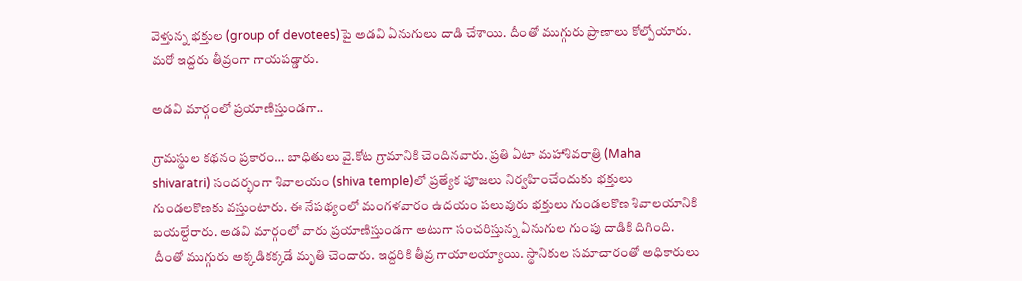వెళ్తున్న భ‌క్తుల (group of devotees)పై అడ‌వి ఏనుగులు దాడి చేశాయి. దీంతో ముగ్గురు ప్రాణాలు కోల్పోయారు. మ‌రో ఇద్ద‌రు తీవ్రంగా గాయ‌ప‌డ్డారు.

అడ‌వి మార్గంలో ప్ర‌యాణిస్తుండ‌గా..

గ్రామస్థుల కథనం ప్రకారం… బాధితులు వై.కోట గ్రామానికి చెందినవారు. ప్రతి ఏటా మహాశివరాత్రి (Maha shivaratri) సంద‌ర్భంగా శివాలయం (shiva temple)లో ప్రత్యేక పూజలు నిర్వహించేందుకు భక్తులు గుండలకొణకు వస్తుంటారు. ఈ నేపథ్యంలో మంగళవారం ఉదయం ప‌లువురు భక్తులు గుండలకొణ శివాలయానికి బయల్దేరారు. అడవి మార్గంలో వారు ప్రయాణిస్తుండగా అటుగా సంచరిస్తున్న ఏనుగుల గుంపు దాడికి దిగింది. దీంతో ముగ్గురు అక్కడికక్కడే మృతి చెందారు. ఇద్దరికి తీవ్ర గాయాలయ్యాయి. స్థానికుల సమాచారంతో అధికారులు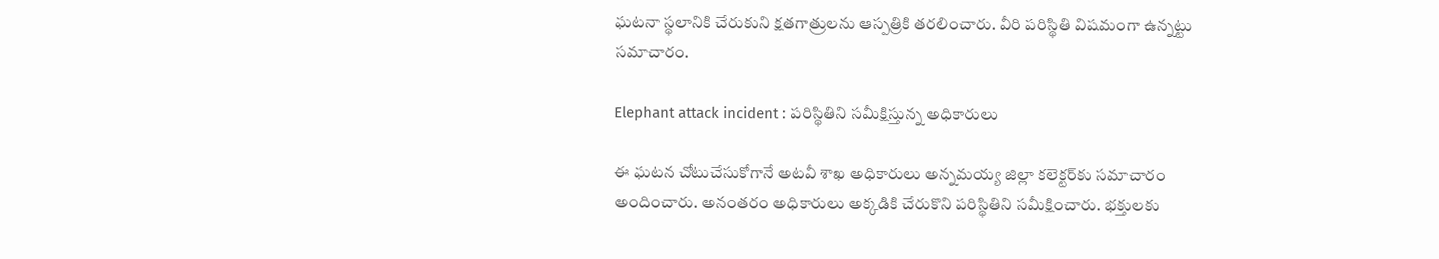ఘటనా స్థలానికి చేరుకుని క్ష‌త‌గాత్రుల‌ను ఆస్ప‌త్రికి తరలించారు. వీరి ప‌రిస్థితి విషమంగా ఉన్నట్టు సమాచారం.

Elephant attack incident : పరిస్థితిని స‌మీక్షిస్తున్న అధికారులు

ఈ ఘ‌ట‌న చోటుచేసుకోగానే అట‌వీ శాఖ అధికారులు అన్న‌మ‌య్య జిల్లా క‌లెక్ట‌ర్‌కు స‌మాచారం అందించారు. అనంత‌రం అధికారులు అక్క‌డికి చేరుకొని ప‌రిస్థితిని స‌మీక్షించారు. భక్తులకు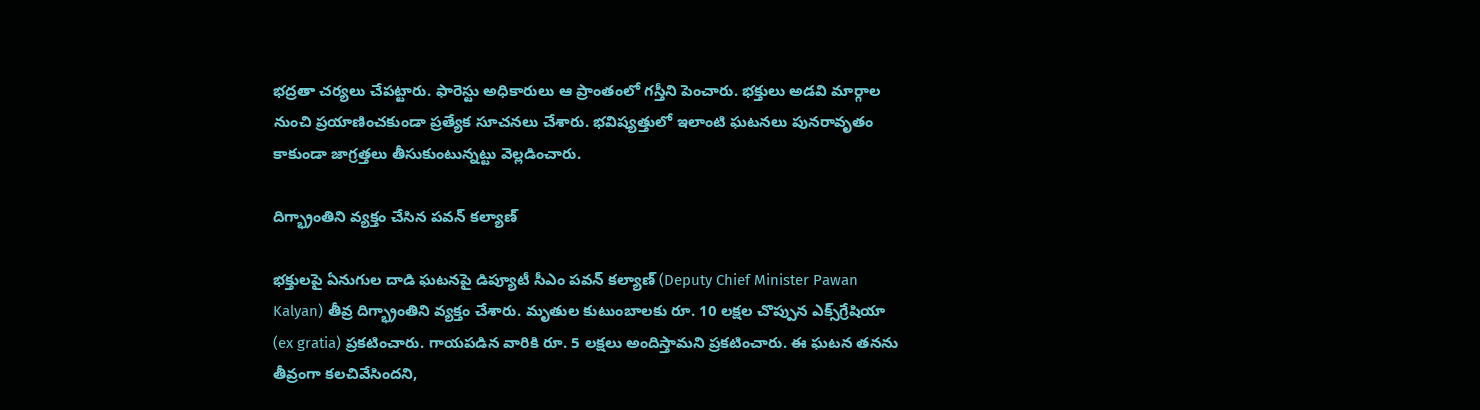భద్రతా చర్యలు చేపట్టారు. ఫారెస్టు అధికారులు ఆ ప్రాంతంలో గస్తీని పెంచారు. భక్తులు అడవి మార్గాల నుంచి ప్రయాణించకుండా ప్రత్యేక సూచనలు చేశారు. భవిష్యత్తులో ఇలాంటి ఘటనలు పునరావృతం కాకుండా జాగ్రత్తలు తీసుకుంటున్నట్టు వెల్లడించారు.

దిగ్భ్రాంతిని వ్య‌క్తం చేసిన ప‌వ‌న్ క‌ల్యాణ్‌

భ‌క్తుల‌పై ఏనుగుల దాడి ఘ‌ట‌న‌పై డిప్యూటీ సీఎం ప‌వ‌న్ క‌ల్యాణ్ (Deputy Chief Minister Pawan Kalyan) తీవ్ర దిగ్భ్రాంతిని వ్య‌క్తం చేశారు. మృతుల కుటుంబాల‌కు రూ. 10 ల‌క్ష‌ల చొప్పున ఎక్స్‌గ్రేషియా (ex gratia) ప్ర‌క‌టించారు. గాయ‌ప‌డిన వారికి రూ. 5 ల‌క్ష‌లు అందిస్తామ‌ని ప్ర‌క‌టించారు. ఈ ఘ‌ట‌న త‌న‌ను తీవ్రంగా క‌ల‌చివేసింద‌ని,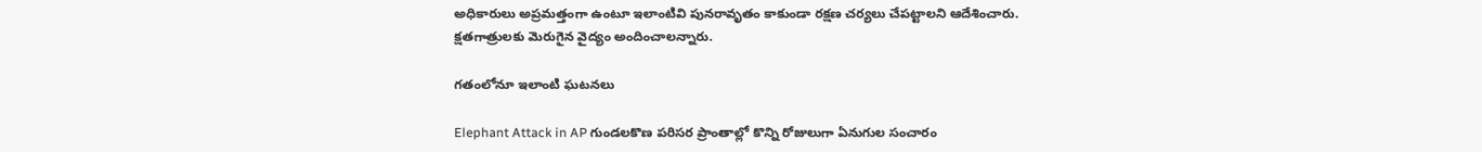అధికారులు అప్ర‌మ‌త్తంగా ఉంటూ ఇలాంటివి పున‌రావృతం కాకుండా ర‌క్ష‌ణ చ‌ర్య‌లు చేప‌ట్టాల‌ని ఆదేశించారు. క్ష‌త‌గాత్రుల‌కు మెరుగైన వైద్యం అందించాల‌న్నారు.

గతంలోనూ ఇలాంటి ఘ‌ట‌న‌లు

Elephant Attack in AP గుండలకొణ పరిసర ప్రాంతాల్లో కొన్ని రోజులుగా ఏనుగుల సంచారం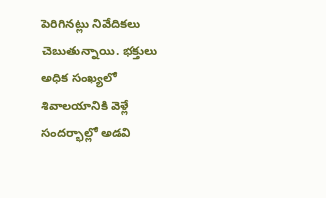పెరిగినట్లు నివేదికలు చెబుతున్నాయి. భక్తులు అధిక సంఖ్యలో శివాలయానికి వెళ్లే సందర్భాల్లో అడవి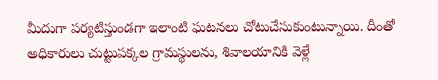మీదుగా ప‌ర్య‌టిస్తుండ‌గా ఇలాంటి ఘ‌ట‌న‌లు చోటుచేసుకుంటున్నాయి. దీంతో అధికారులు చుట్టుప‌క్క‌ల గ్రామస్థుల‌ను, శివాల‌యానికి వెళ్లే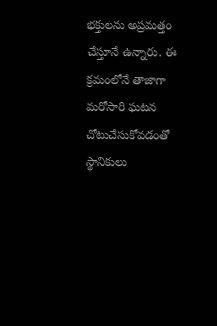భ‌క్తుల‌ను అప్ర‌మ‌త్తం చేస్తూనే ఉన్నారు. ఈ క్ర‌మంలోనే తాజాగా మ‌రోసారి ఘ‌ట‌న చోటుచేసుకోవ‌డంతో స్థానికులు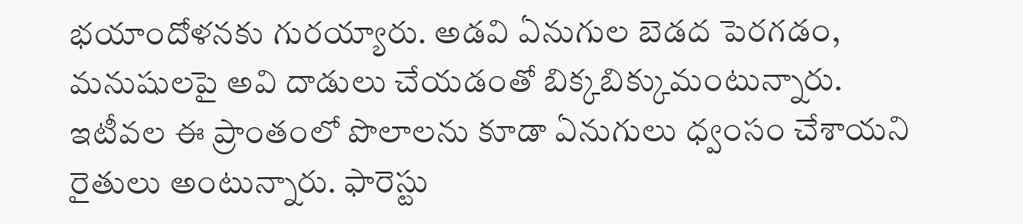భ‌యాందోళ‌న‌కు గుర‌య్యారు. అడవి ఏనుగుల బెడద పెర‌గ‌డం, మ‌నుషుల‌పై అవి దాడులు చేయ‌డంతో బిక్క‌బిక్కుమంటున్నారు. ఇటీవల ఈ ప్రాంతంలో పొలాలను కూడా ఏనుగులు ధ్వంసం చేశాయని రైతులు అంటున్నారు. ఫారెస్టు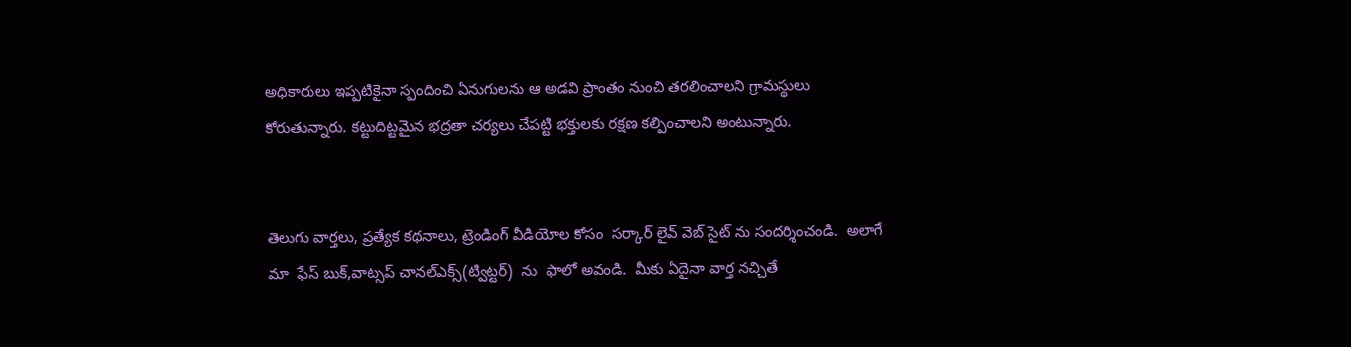అధికారులు ఇప్ప‌టికైనా స్పందించి ఏనుగులను ఆ అడ‌వి ప్రాంతం నుంచి త‌ర‌లించాల‌ని గ్రామ‌స్థులు కోరుతున్నారు. క‌ట్టుదిట్ట‌మైన‌ భద్రతా చర్యలు చేపట్టి భ‌క్తుల‌కు ర‌క్ష‌ణ క‌ల్పించాల‌ని అంటున్నారు.


తెలుగు వార్తలు, ప్రత్యేక కథనాలు, ట్రెండింగ్ వీడియోల కోసం  సర్కార్ లైవ్ వెబ్ సైట్ ను సందర్శించండి.  అలాగే మా  ఫేస్ బుక్,వాట్సప్ చానల్ఎక్స్(ట్విట్టర్)  ను  ఫాలో అవండి.  మీకు ఏదైనా వార్త నచ్చితే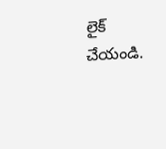లైక్ చేయండి.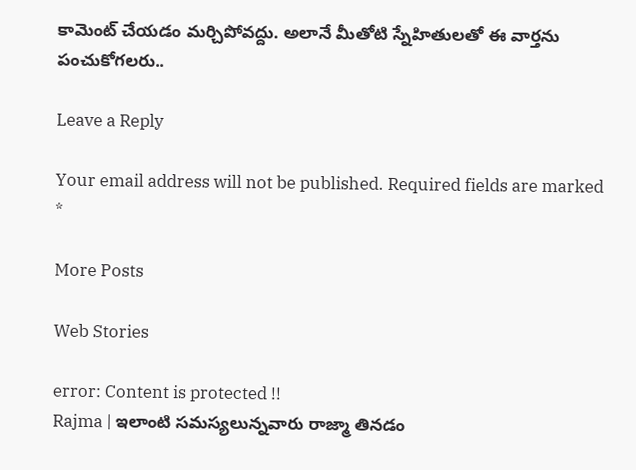కామెంట్ చేయడం మర్చిపోవద్దు. అలానే మీతోటి స్నేహితులతో ఈ వార్తను పంచుకోగలరు..

Leave a Reply

Your email address will not be published. Required fields are marked *

More Posts

Web Stories

error: Content is protected !!
Rajma | ఇలాంటి సమస్యలున్నవారు రాజ్మా తినడం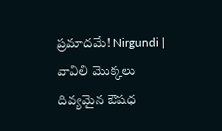ప్రమాదమే! Nirgundi | వావిలి మొక్కలు దివ్యమైన ఔషధ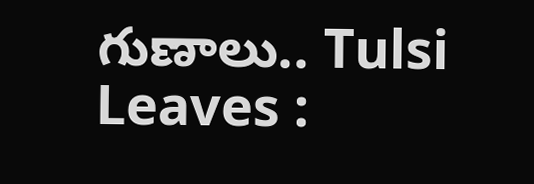గుణాలు.. Tulsi Leaves :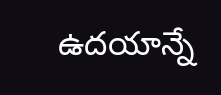ఉదయాన్నే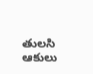తులసి ఆకులు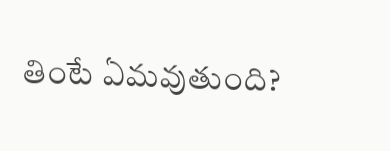తింటే ఏమవుతుంది?